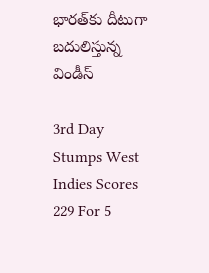భారత్‌కు దీటుగా బదులిస్తున్న విండీస్

3rd Day Stumps West Indies Scores 229 For 5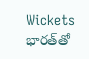Wickets
భారత్‌తో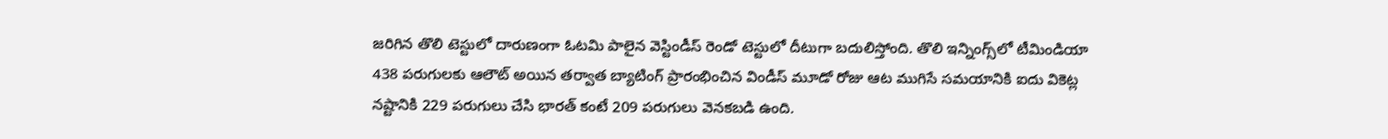జరిగిన తొలి టెస్టులో దారుణంగా ఓటమి పాలైన వెస్టిండీస్ రెండో టెస్టులో దీటుగా బదులిస్తోంది. తొలి ఇన్నింగ్స్‌లో టీమిండియా 438 పరుగులకు ఆలౌట్ అయిన తర్వాత బ్యాటింగ్ ప్రారంభించిన విండీస్ మూడో రోజు ఆట ముగిసే సమయానికి ఐదు వికెట్ల నష్టానికి 229 పరుగులు చేసి భారత్ కంటే 209 పరుగులు వెనకబడి ఉంది.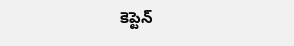కెప్టెన్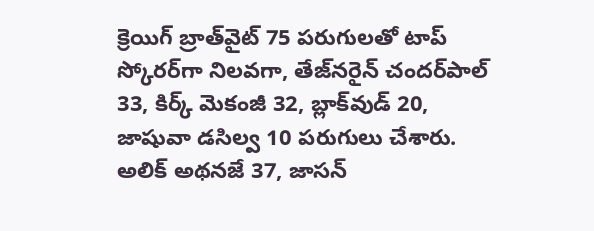క్రెయిగ్ బ్రాత్‌వైట్ 75 పరుగులతో టాప్ స్కోరర్‌గా నిలవగా, తేజ్‌నరైన్ చందర్‌పాల్ 33, కిర్క్ మెకంజీ 32, బ్లాక్‌వుడ్ 20, జాషువా డసిల్వ 10 పరుగులు చేశారు. అలిక్ అథనజే 37, జాసన్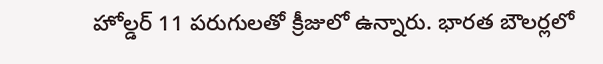హోల్డర్ 11 పరుగులతో క్రీజులో ఉన్నారు. భారత బౌలర్లలో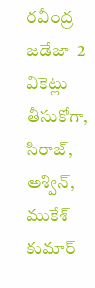రవీంద్ర జడేజా  2 వికెట్లు తీసుకోగా, సిరాజ్, అశ్విన్, ముకేశ్ కుమార్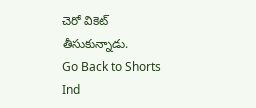చెరో వికెట్ తీసుకున్నాడు.
Go Back to Shorts
Ind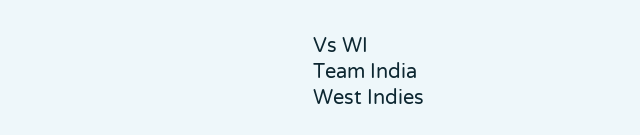Vs WI
Team India
West Indies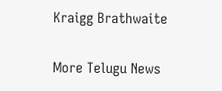Kraigg Brathwaite

More Telugu News